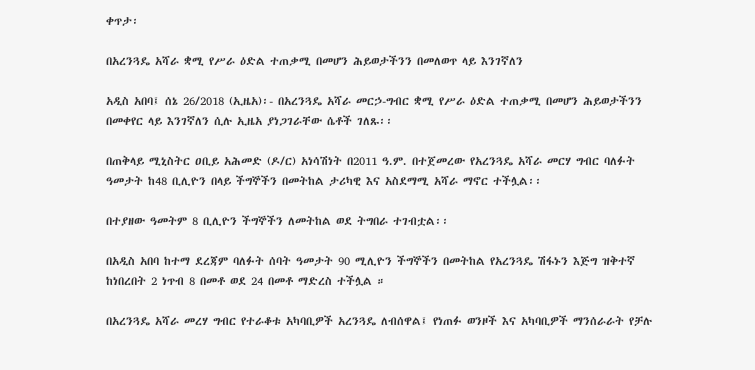ቀጥታ፡

በአረንጓዴ አሻራ ቋሚ የሥራ ዕድል ተጠቃሚ በመሆን ሕይወታችንን በመለወጥ ላይ እንገኛለን

አዲስ አበባ፤ ሰኔ 26/2018 (ኢዜአ)፡- በአረንጓዴ አሻራ መርኃ-ግብር ቋሚ የሥራ ዕድል ተጠቃሚ በመሆን ሕይወታችንን በመቀየር ላይ እንገኛለን ሲሉ ኢዜአ ያነጋገራቸው ሴቶች ገለጹ፡፡

በጠቅላይ ሚኒስትር ዐቢይ አሕመድ (ዶ/ር) አነሳሽነት በ2011 ዓ.ም. በተጀመረው የአረንጓዴ አሻራ መርሃ ግብር ባለፉት ዓመታት ከ48 ቢሊዮን በላይ ችግኞችን በመትከል ታሪካዊ እና አስደማሚ አሻራ ማኖር ተችሏል፡፡

በተያዘው ዓመትም 8 ቢሊዮን ችግኞችን ለመትከል ወደ ትግበራ ተገብቷል፡፡

በአዲስ አበባ ከተማ ደረጃም ባለፉት ሰባት ዓመታት 90 ሚሊዮን ችግኞችን በመትከል የአረንጓዴ ሽፋኑን እጅግ ዝቅተኛ ከነበረበት 2 ነጥብ 8 በመቶ ወደ 24 በመቶ ማድረስ ተችሏል ።

በአረንጓዴ አሻራ መረሃ ግብር የተራቆቱ አካባቢዎች አረንጓዴ ለብሰዋል፤ የነጠፉ ወንዞች እና አካባቢዎች ማንሰራራት የቻሉ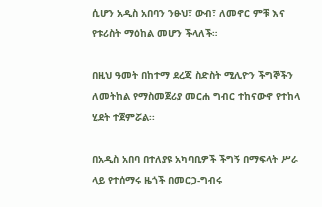ሲሆን አዲስ አበባን ንፁህ፣ ውብ፣ ለመኖር ምቹ እና የቱሪስት ማዕከል መሆን ችላለች።

በዚህ ዓመት በከተማ ደረጃ ስድስት ሚሊዮን ችግኞችን ለመትከል የማስመጀሪያ መርሐ ግብር ተከናውኖ የተከላ ሂደት ተጀምሯል፡፡

በአዲስ አበባ በተለያዩ አካባቢዎች ችግኝ በማፍላት ሥራ ላይ የተሰማሩ ዜጎች በመርኃ-ግብሩ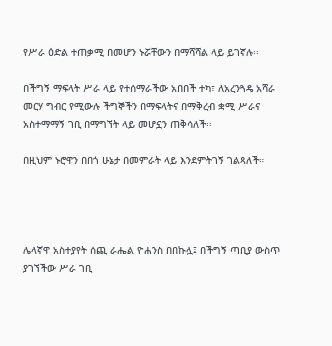የሥራ ዕድል ተጠቃሚ በመሆን ኑሯቸውን በማሻሻል ላይ ይገኛሉ፡፡

በችግኝ ማፍላት ሥራ ላይ የተሰማራችው አበበች ተካ፣ ለአረንጓዴ አሻራ መርሃ ግብር የሚውሉ ችግኞችን በማፍላትና በማቅረብ ቋሚ ሥራና አስተማማኝ ገቢ በማግኘት ላይ መሆኗን ጠቅሳለች፡፡

በዚህም ኑሮዋን በበጎ ሁኔታ በመምራት ላይ እንደምትገኝ ገልጻለች።




ሌላኛዋ አስተያየት ሰጪ ራሔል ዮሐንስ በበኩሏ፤ በችግኝ ጣቢያ ውስጥ ያገኘችው ሥራ ገቢ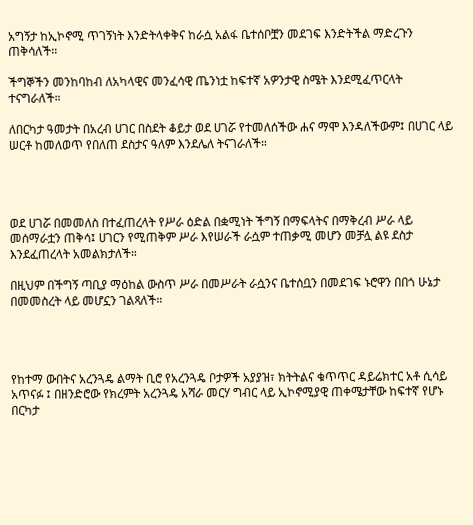አግኝታ ከኢኮኖሚ ጥገኝነት እንድትላቀቅና ከራሷ አልፋ ቤተሰቦቿን መደገፍ እንድትችል ማድረጉን ጠቅሳለች፡፡

ችግኞችን መንከባከብ ለአካላዊና መንፈሳዊ ጤንነቷ ከፍተኛ አዎንታዊ ስሜት እንደሚፈጥርላት ተናግራለች።

ለበርካታ ዓመታት በአረብ ሀገር በስደት ቆይታ ወደ ሀገሯ የተመለሰችው ሐና ማሞ እንዳለችውም፤ በሀገር ላይ ሠርቶ ከመለወጥ የበለጠ ደስታና ዓለም እንደሌለ ትናገራለች።




ወደ ሀገሯ በመመለስ በተፈጠረላት የሥራ ዕድል በቋሚነት ችግኝ በማፍላትና በማቅረብ ሥራ ላይ መሰማራቷን ጠቅሳ፤ ሀገርን የሚጠቅም ሥራ እየሠራች ራሷም ተጠቃሚ መሆን መቻሏ ልዩ ደስታ እንደፈጠረላት አመልክታለች።

በዚህም በችግኝ ጣቢያ ማዕከል ውስጥ ሥራ በመሥራት ራሷንና ቤተሰቧን በመደገፍ ኑሮዋን በበጎ ሁኔታ በመመስረት ላይ መሆኗን ገልጻለች።




የከተማ ውበትና አረንጓዴ ልማት ቢሮ የአረንጓዴ ቦታዎች አያያዝ፣ ክትትልና ቁጥጥር ዳይሬክተር አቶ ሲሳይ አጥናፉ ፤ በዘንድሮው የክረምት አረንጓዴ አሻራ መርሃ ግብር ላይ ኢኮኖሚያዊ ጠቀሜታቸው ከፍተኛ የሆኑ በርካታ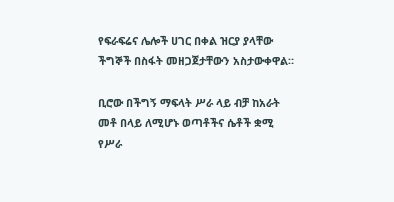የፍራፍሬና ሌሎች ሀገር በቀል ዝርያ ያላቸው ችግኞች በስፋት መዘጋጀታቸውን አስታውቀዋል።

ቢሮው በችግኝ ማፍላት ሥራ ላይ ብቻ ከአራት መቶ በላይ ለሚሆኑ ወጣቶችና ሴቶች ቋሚ የሥራ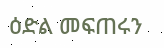ዕድል መፍጠሩን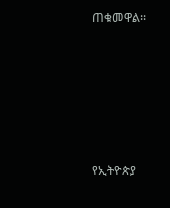ጠቁመዋል፡፡







የኢትዮጵያ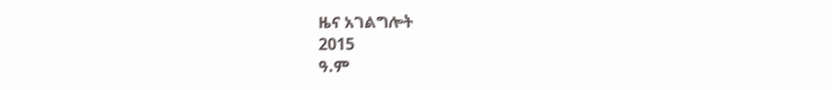ዜና አገልግሎት
2015
ዓ.ም